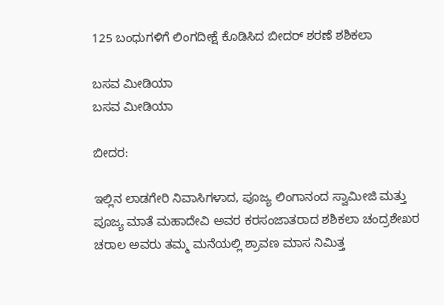125 ಬಂಧುಗಳಿಗೆ ಲಿಂಗದೀಕ್ಷೆ ಕೊಡಿಸಿದ ಬೀದರ್ ಶರಣೆ ಶಶಿಕಲಾ

ಬಸವ ಮೀಡಿಯಾ
ಬಸವ ಮೀಡಿಯಾ

ಬೀದರ:

ಇಲ್ಲಿನ ಲಾಡಗೇರಿ ನಿವಾಸಿಗಳಾದ, ಪೂಜ್ಯ ಲಿಂಗಾನಂದ ಸ್ವಾಮೀಜಿ ಮತ್ತು ಪೂಜ್ಯ ಮಾತೆ ಮಹಾದೇವಿ ಅವರ ಕರಸಂಜಾತರಾದ ಶಶಿಕಲಾ ಚಂದ್ರಶೇಖರ ಚರಾಲ‌ ಅವರು ತಮ್ಮ ಮನೆಯಲ್ಲಿ ಶ್ರಾವಣ ಮಾಸ ನಿಮಿತ್ತ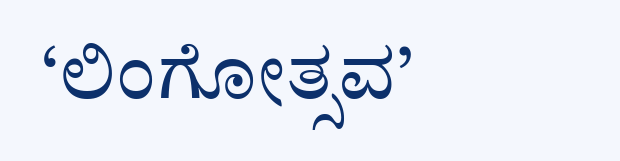‘ಲಿಂಗೋತ್ಸವ’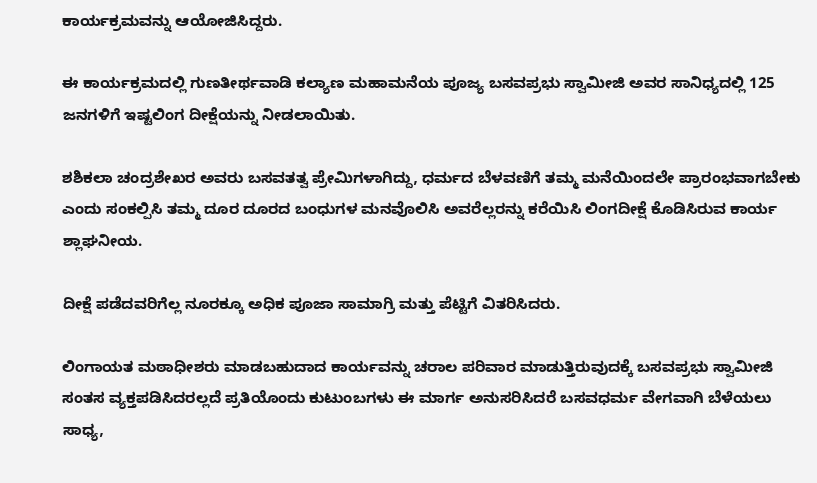ಕಾರ್ಯಕ್ರಮವನ್ನು ಆಯೋಜಿಸಿದ್ದರು.

ಈ ಕಾರ್ಯಕ್ರಮದಲ್ಲಿ ಗುಣತೀರ್ಥವಾಡಿ ಕಲ್ಯಾಣ ಮಹಾಮನೆಯ ಪೂಜ್ಯ ಬಸವಪ್ರಭು ಸ್ವಾಮೀಜಿ ಅವರ ಸಾನಿಧ್ಯದಲ್ಲಿ 125 ಜನಗಳಿಗೆ ಇಷ್ಟಲಿಂಗ ದೀಕ್ಷೆಯನ್ನು ನೀಡಲಾಯಿತು.

ಶಶಿಕಲಾ ಚಂದ್ರಶೇಖರ ಅವರು ಬಸವತತ್ವ ಪ್ರೇಮಿಗಳಾಗಿದ್ದು, ಧರ್ಮದ ಬೆಳವಣಿಗೆ ತಮ್ಮ ಮನೆಯಿಂದಲೇ ಪ್ರಾರಂಭವಾಗಬೇಕು ಎಂದು ಸಂಕಲ್ಪಿಸಿ ತಮ್ಮ ದೂರ ದೂರದ ಬಂಧುಗಳ ಮನವೊಲಿಸಿ ಅವರೆಲ್ಲರನ್ನು ಕರೆಯಿಸಿ ಲಿಂಗದೀಕ್ಷೆ ಕೊಡಿಸಿರುವ ಕಾರ್ಯ ಶ್ಲಾಘನೀಯ.

ದೀಕ್ಷೆ ಪಡೆದವರಿಗೆಲ್ಲ ನೂರಕ್ಕೂ ಅಧಿಕ ಪೂಜಾ ಸಾಮಾಗ್ರಿ ಮತ್ತು ಪೆಟ್ಟಿಗೆ ವಿತರಿಸಿದರು.

ಲಿಂಗಾಯತ ಮಠಾಧೀಶರು ಮಾಡಬಹುದಾದ ಕಾರ್ಯವನ್ನು ಚರಾಲ ಪರಿವಾರ ಮಾಡುತ್ತಿರುವುದಕ್ಕೆ ಬಸವಪ್ರಭು ಸ್ವಾಮೀಜಿ ಸಂತಸ ವ್ಯಕ್ತಪಡಿಸಿದರಲ್ಲದೆ ಪ್ರತಿಯೊಂದು ಕುಟುಂಬಗಳು ಈ ಮಾರ್ಗ ಅನುಸರಿಸಿದರೆ ಬಸವಧರ್ಮ ವೇಗವಾಗಿ ಬೆಳೆಯಲು ಸಾಧ್ಯ,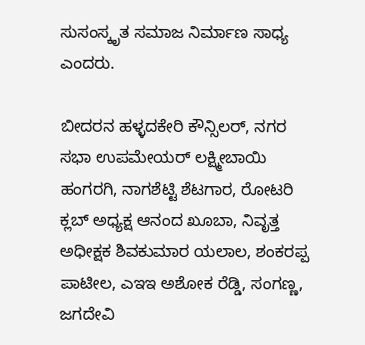ಸುಸಂಸ್ಕೃತ ಸಮಾಜ ನಿರ್ಮಾಣ ಸಾಧ್ಯ ಎಂದರು.

ಬೀದರನ ಹಳ್ಳದಕೇರಿ ಕೌನ್ಸಿಲರ್, ನಗರ ಸಭಾ ಉಪಮೇಯರ್ ಲಕ್ಷ್ಮೀಬಾಯಿ ಹಂಗರಗಿ, ನಾಗಶೆಟ್ಟಿ ಶೆಟಗಾರ, ರೋಟರಿ ಕ್ಲಬ್ ಅಧ್ಯಕ್ಷ ಆನಂದ ಖೂಬಾ, ನಿವೃತ್ತ ಅಧೀಕ್ಷಕ ಶಿವಕುಮಾರ ಯಲಾಲ, ಶಂಕರಪ್ಪ ಪಾಟೀಲ, ಎಇಇ ಅಶೋಕ ರೆಡ್ಡಿ, ಸಂಗಣ್ಣ, ಜಗದೇವಿ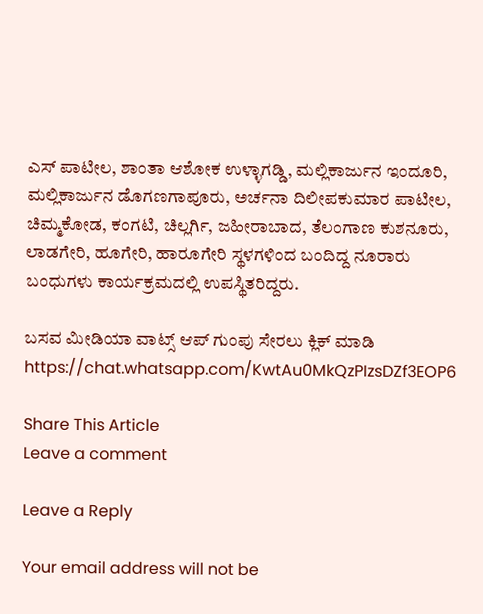ಎಸ್ ಪಾಟೀಲ, ಶಾಂತಾ ಆಶೋಕ ಉಳ್ಳಾಗಡ್ಡಿ, ಮಲ್ಲಿಕಾರ್ಜುನ ಇಂದೂರಿ, ಮಲ್ಲಿಕಾರ್ಜುನ ಡೊಗಣಗಾಪೂರು, ಅರ್ಚನಾ ದಿಲೀಪಕುಮಾರ ಪಾಟೀಲ, ಚಿಮ್ಮಕೋಡ, ಕಂಗಟಿ, ಚಿಲ್ಲರ್ಗಿ, ಜಹೀರಾಬಾದ, ತೆಲಂಗಾಣ ಕುಶನೂರು, ಲಾಡಗೇರಿ, ಹೂಗೇರಿ, ಹಾರೂಗೇರಿ ಸ್ಥಳಗಳಿಂದ ಬಂದಿದ್ದ ನೂರಾರು ಬಂಧುಗಳು ಕಾರ್ಯಕ್ರಮದಲ್ಲಿ ಉಪಸ್ಥಿತರಿದ್ದರು.

ಬಸವ ಮೀಡಿಯಾ ವಾಟ್ಸ್ ಆಪ್ ಗುಂಪು ಸೇರಲು ಕ್ಲಿಕ್ ಮಾಡಿ
https://chat.whatsapp.com/KwtAu0MkQzPIzsDZf3EOP6

Share This Article
Leave a comment

Leave a Reply

Your email address will not be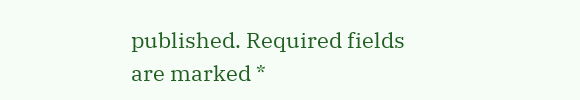published. Required fields are marked *